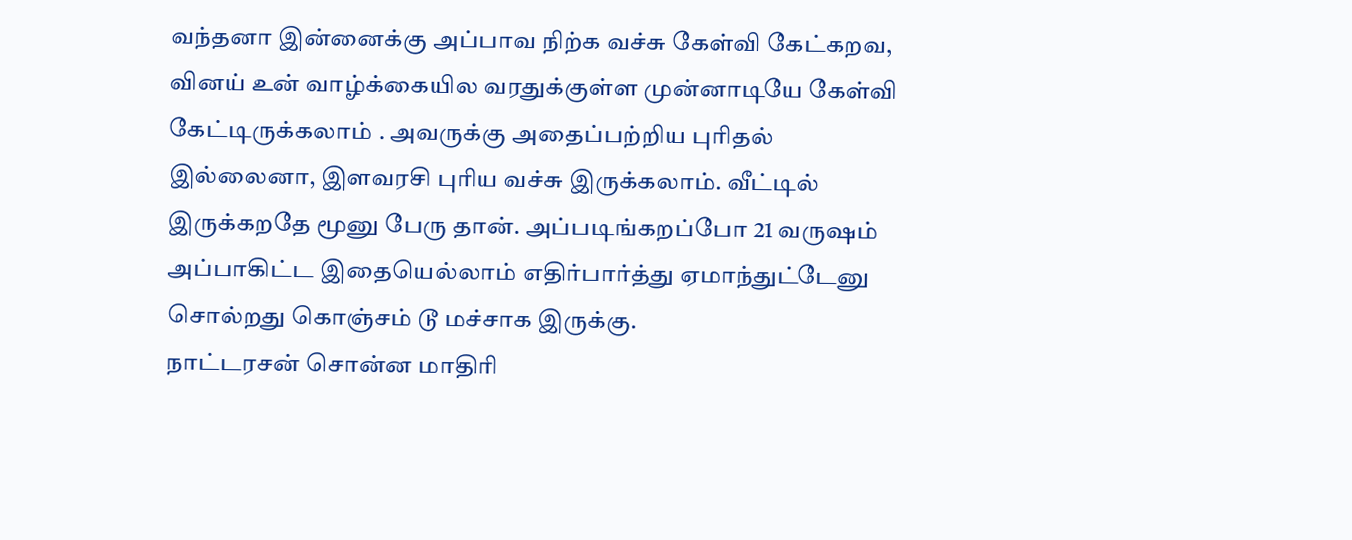வந்தனா இன்னைக்கு அப்பாவ நிற்க வச்சு கேள்வி கேட்கறவ, வினய் உன் வாழ்க்கையில வரதுக்குள்ள முன்னாடியே கேள்வி கேட்டிருக்கலாம் . அவருக்கு அதைப்பற்றிய புரிதல் இல்லைனா, இளவரசி புரிய வச்சு இருக்கலாம். வீட்டில் இருக்கறதே மூனு பேரு தான். அப்படிங்கறப்போ 21 வருஷம் அப்பாகிட்ட இதையெல்லாம் எதிர்பார்த்து ஏமாந்துட்டேனு சொல்றது கொஞ்சம் டூ மச்சாக இருக்கு.
நாட்டரசன் சொன்ன மாதிரி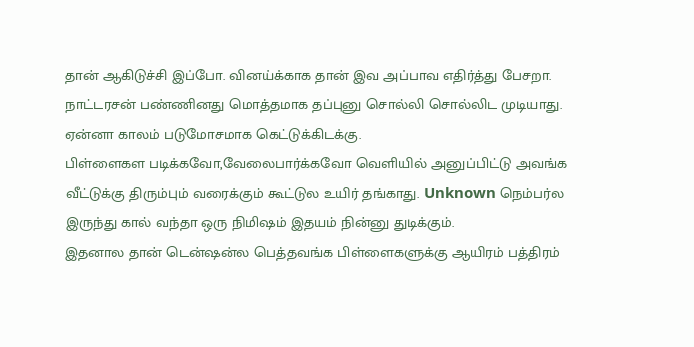தான் ஆகிடுச்சி இப்போ. வினய்க்காக தான் இவ அப்பாவ எதிர்த்து பேசறா.
நாட்டரசன் பண்ணினது மொத்தமாக தப்புனு சொல்லி சொல்லிட முடியாது. ஏன்னா காலம் படுமோசமாக கெட்டுக்கிடக்கு.
பிள்ளைகள படிக்கவோ,வேலைபார்க்கவோ வெளியில் அனுப்பிட்டு அவங்க வீட்டுக்கு திரும்பும் வரைக்கும் கூட்டுல உயிர் தங்காது. Unknown நெம்பர்ல இருந்து கால் வந்தா ஒரு நிமிஷம் இதயம் நின்னு துடிக்கும்.
இதனால தான் டென்ஷன்ல பெத்தவங்க பிள்ளைகளுக்கு ஆயிரம் பத்திரம்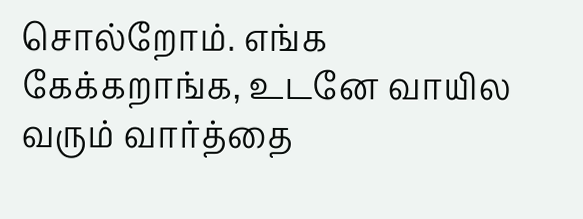சொல்றோம். எங்க கேக்கறாங்க, உடனே வாயில வரும் வார்த்தை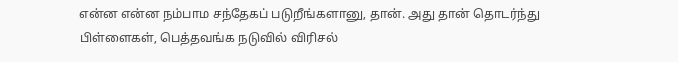என்ன என்ன நம்பாம சந்தேகப் படுறீங்களானு, தான். அது தான் தொடர்ந்து பிள்ளைகள், பெத்தவங்க நடுவில் விரிசல்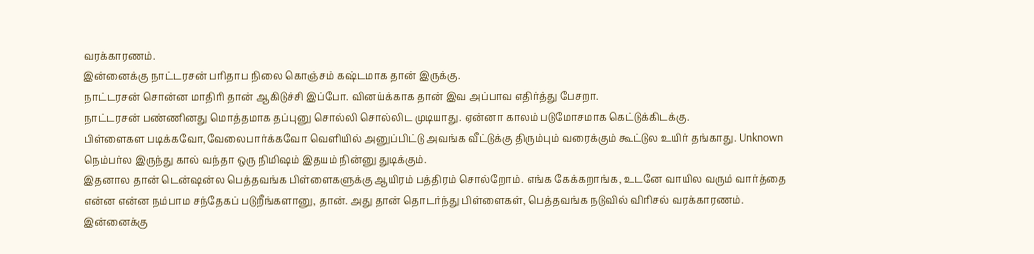வரக்காரணம்.
இன்னைக்கு நாட்டரசன் பரிதாப நிலை கொஞ்சம் கஷ்டமாக தான் இருக்கு.
நாட்டரசன் சொன்ன மாதிரி தான் ஆகிடுச்சி இப்போ. வினய்க்காக தான் இவ அப்பாவ எதிர்த்து பேசறா.
நாட்டரசன் பண்ணினது மொத்தமாக தப்புனு சொல்லி சொல்லிட முடியாது. ஏன்னா காலம் படுமோசமாக கெட்டுக்கிடக்கு.
பிள்ளைகள படிக்கவோ,வேலைபார்க்கவோ வெளியில் அனுப்பிட்டு அவங்க வீட்டுக்கு திரும்பும் வரைக்கும் கூட்டுல உயிர் தங்காது. Unknown நெம்பர்ல இருந்து கால் வந்தா ஒரு நிமிஷம் இதயம் நின்னு துடிக்கும்.
இதனால தான் டென்ஷன்ல பெத்தவங்க பிள்ளைகளுக்கு ஆயிரம் பத்திரம் சொல்றோம். எங்க கேக்கறாங்க, உடனே வாயில வரும் வார்த்தை என்ன என்ன நம்பாம சந்தேகப் படுறீங்களானு, தான். அது தான் தொடர்ந்து பிள்ளைகள், பெத்தவங்க நடுவில் விரிசல் வரக்காரணம்.
இன்னைக்கு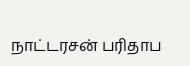நாட்டரசன் பரிதாப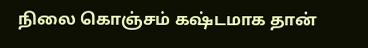நிலை கொஞ்சம் கஷ்டமாக தான்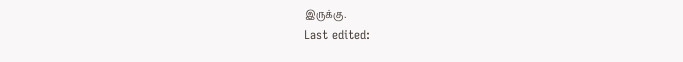இருக்கு.
Last edited: